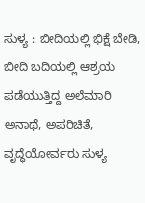ಸುಳ್ಯ : ಬೀದಿಯಲ್ಲಿ ಭಿಕ್ಷೆ ಬೇಡಿ, ಬೀದಿ ಬದಿಯಲ್ಲಿ ಆಶ್ರಯ ಪಡೆಯುತ್ತಿದ್ದ ಅಲೆಮಾರಿ ಅನಾಥೆ, ಅಪರಿಚಿತೆ, ವೃದ್ಧೆಯೋರ್ವರು ಸುಳ್ಯ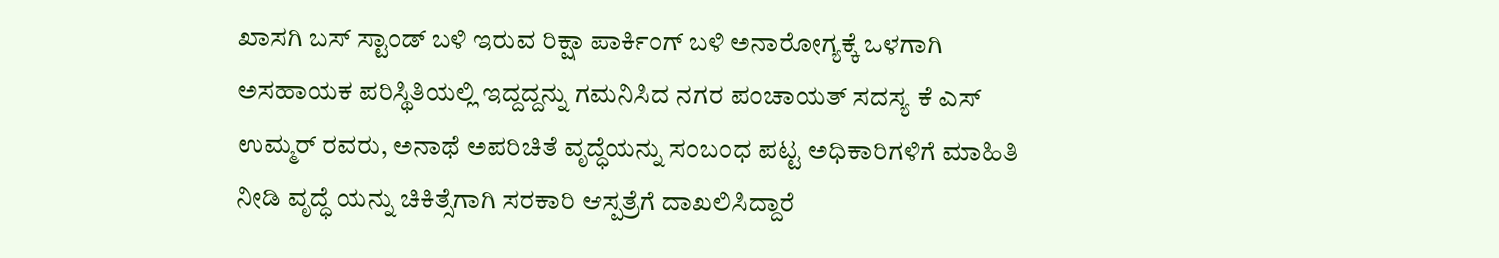ಖಾಸಗಿ ಬಸ್ ಸ್ಟಾಂಡ್ ಬಳಿ ಇರುವ ರಿಕ್ಷಾ ಪಾರ್ಕಿಂಗ್ ಬಳಿ ಅನಾರೋಗ್ಯಕ್ಕೆ ಒಳಗಾಗಿ ಅಸಹಾಯಕ ಪರಿಸ್ಥಿತಿಯಲ್ಲಿ ಇದ್ದದ್ದನ್ನು ಗಮನಿಸಿದ ನಗರ ಪಂಚಾಯತ್ ಸದಸ್ಯ ಕೆ ಎಸ್ ಉಮ್ಮರ್ ರವರು, ಅನಾಥೆ ಅಪರಿಚಿತೆ ವೃದ್ಧೆಯನ್ನು ಸಂಬಂಧ ಪಟ್ಟ ಅಧಿಕಾರಿಗಳಿಗೆ ಮಾಹಿತಿ ನೀಡಿ ವೃದ್ಧೆ ಯನ್ನು ಚಿಕಿತ್ಸೆಗಾಗಿ ಸರಕಾರಿ ಆಸ್ಪತ್ರೆಗೆ ದಾಖಲಿಸಿದ್ದಾರೆ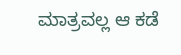ಮಾತ್ರವಲ್ಲ ಆ ಕಡೆ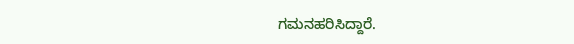ಗಮನಹರಿಸಿದ್ದಾರೆ.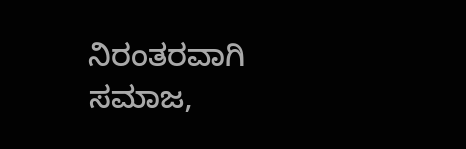ನಿರಂತರವಾಗಿ ಸಮಾಜ,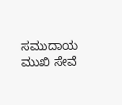ಸಮುದಾಯ ಮುಖಿ ಸೇವೆ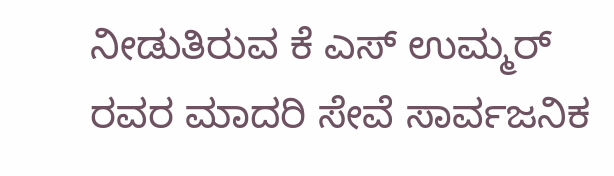ನೀಡುತಿರುವ ಕೆ ಎಸ್ ಉಮ್ಮರ್ ರವರ ಮಾದರಿ ಸೇವೆ ಸಾರ್ವಜನಿಕ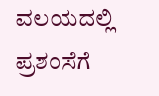ವಲಯದಲ್ಲಿ ಪ್ರಶಂಸೆಗೆ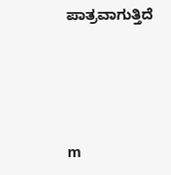ಪಾತ್ರವಾಗುತ್ತಿದೆ




m